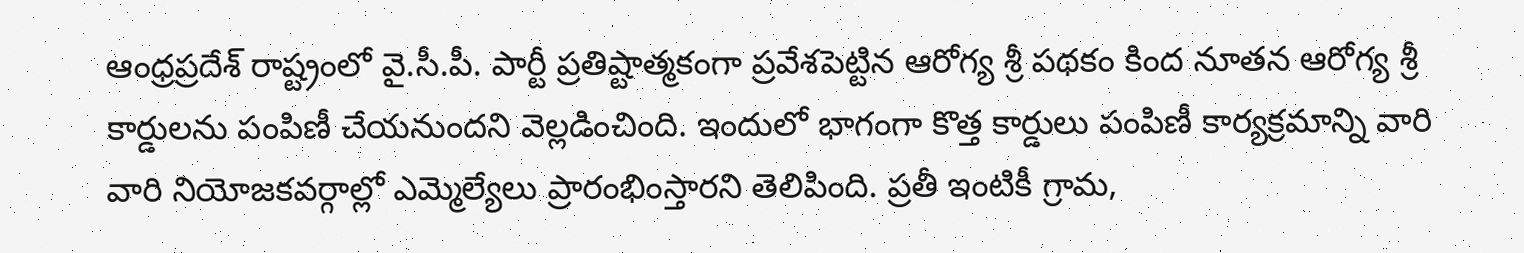ఆంధ్రప్రదేశ్ రాష్ట్రంలో వై.సీ.పీ. పార్టీ ప్రతిష్టాత్మకంగా ప్రవేశపెట్టిన ఆరోగ్య శ్రీ పథకం కింద నూతన ఆరోగ్య శ్రీ కార్డులను పంపిణీ చేయనుందని వెల్లడించింది. ఇందులో భాగంగా కొత్త కార్డులు పంపిణీ కార్యక్రమాన్ని వారి వారి నియోజకవర్గాల్లో ఎమ్మెల్యేలు ప్రారంభింస్తారని తెలిపింది. ప్రతీ ఇంటికీ గ్రామ,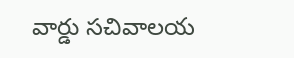వార్డు సచివాలయ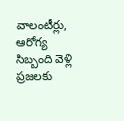వాలంటీర్లు, ఆరోగ్య సిబ్బంది వెళ్లి ప్రజలకు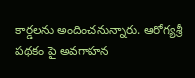కార్డలను అందించనున్నారు. ఆరోగ్యశ్రీ పథకం పై అవగాహన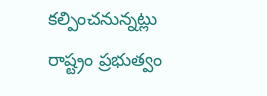కల్పించనున్నట్లు రాష్ట్రం ప్రభుత్వం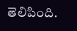తెలిపింది.